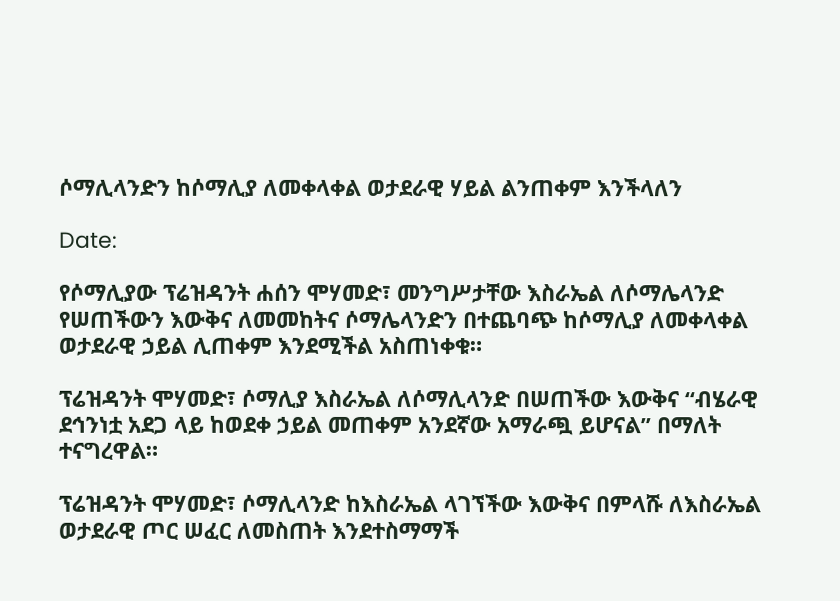ሶማሊላንድን ከሶማሊያ ለመቀላቀል ወታደራዊ ሃይል ልንጠቀም እንችላለን

Date:

የሶማሊያው ፕሬዝዳንት ሐሰን ሞሃመድ፣ መንግሥታቸው እስራኤል ለሶማሌላንድ የሠጠችውን እውቅና ለመመከትና ሶማሌላንድን በተጨባጭ ከሶማሊያ ለመቀላቀል ወታደራዊ ኃይል ሊጠቀም እንደሚችል አስጠነቀቁ።

ፕሬዝዳንት ሞሃመድ፣ ሶማሊያ እስራኤል ለሶማሊላንድ በሠጠችው እውቅና “ብሄራዊ ደኅንነቷ አደጋ ላይ ከወደቀ ኃይል መጠቀም አንደኛው አማራጯ ይሆናል” በማለት ተናግረዋል።

ፕሬዝዳንት ሞሃመድ፣ ሶማሊላንድ ከእስራኤል ላገኘችው እውቅና በምላሹ ለእስራኤል ወታደራዊ ጦር ሠፈር ለመስጠት እንደተስማማች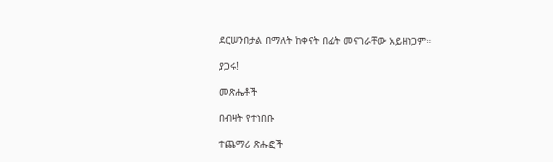ደርሠንበታል በማለት ከቀናት በፊት መናገራቸው አይዘነጋም።

ያጋሩ!

መጽሔቶች

በብዛት የተነበቡ

ተጨማሪ ጽሑፎች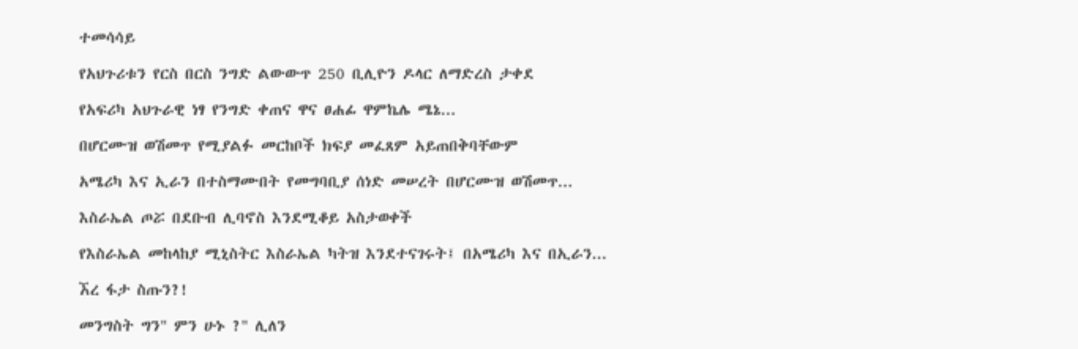ተመሳሳይ

የአህጉሪቱን የርስ በርስ ንግድ ልውውጥ 250 ቢሊዮን ዶላር ለማድረስ ታቀደ

የአፍሪካ አህጉራዊ ነፃ የንግድ ቀጠና ዋና ፀሐፊ ዋምኬሌ ሜኔ...

በሆርሙዝ ወሽመጥ የሚያልፉ መርከቦች ክፍያ መፈጸም አይጠበቅባቸውም

አሜሪካ እና ኢራን በተስማሙበት የመግባቢያ ሰነድ መሠረት በሆርሙዝ ወሽመጥ...

እስራኤል ጦሯ በደቡብ ሊባኖስ እንደሚቆይ አስታወቀች

የእስራኤል መከላከያ ሚኒስትር እስራኤል ካትዝ እንደተናገሩት፤ በአሜሪካ እና በኢራን...

ኧረ ፋታ ስጡን?!

መንግስት ግን" ምን ሁኑ ?" ሊለን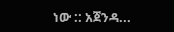ነው :: አጀንዳ...